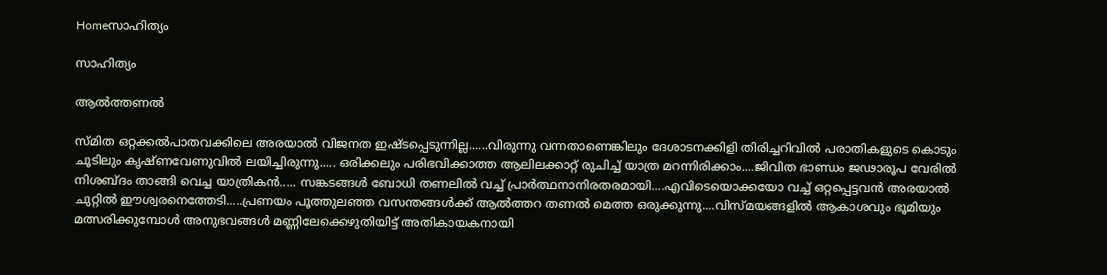Homeസാഹിത്യം

സാഹിത്യം

ആൽത്തണൽ

സ്മിത ഒറ്റക്കൽപാതവക്കിലെ അരയാൽ വിജനത ഇഷ്ടപ്പെടുന്നില്ല......വിരുന്നു വന്നതാണെങ്കിലും ദേശാടനക്കിളി തിരിച്ചറിവിൽ പരാതികളുടെ കൊടും ചൂടിലും കൃഷ്ണവേണുവിൽ ലയിച്ചിരുന്നു..... ഒരിക്കലും പരിഭവിക്കാത്ത ആലിലക്കാറ്റ് രുചിച്ച് യാത്ര മറന്നിരിക്കാം....ജിവിത ഭാണ്ഡം ജഢാരൂപ വേരിൽ നിശബ്ദം താങ്ങി വെച്ച യാത്രികൻ..... സങ്കടങ്ങൾ ബോധി തണലിൽ വച്ച് പ്രാർത്ഥനാനിരതരമായി....എവിടെയൊക്കയോ വച്ച് ഒറ്റപ്പെട്ടവൻ അരയാൽ ചുറ്റിൽ ഈശ്വരനെത്തേടി.....പ്രണയം പൂത്തുലഞ്ഞ വസന്തങ്ങൾക്ക് ആൽത്തറ തണൽ മെത്ത ഒരുക്കുന്നു....വിസ്മയങ്ങളിൽ ആകാശവും ഭൂമിയും മത്സരിക്കുമ്പോൾ അനുഭവങ്ങൾ മണ്ണിലേക്കെഴുതിയിട്ട് അതികായകനായി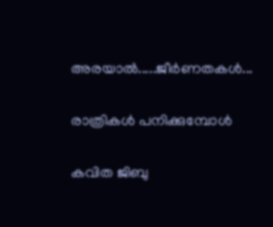അരയാൽ.....ജീർണതകൾ...

രാത്രികൾ പനിക്കുമ്പോൾ

കവിത ജിബു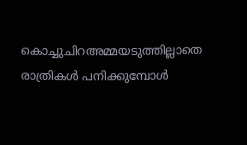കൊച്ചുചിറഅമ്മയടുത്തില്ലാതെ രാത്രികൾ പനിക്കുമ്പോൾ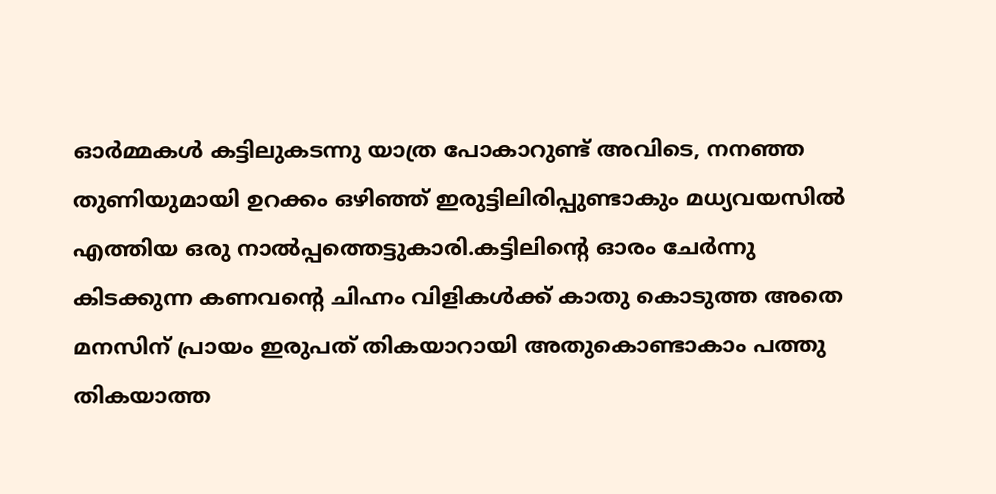ഓർമ്മകൾ കട്ടിലുകടന്നു യാത്ര പോകാറുണ്ട് അവിടെ, നനഞ്ഞ  തുണിയുമായി ഉറക്കം ഒഴിഞ്ഞ് ഇരുട്ടിലിരിപ്പുണ്ടാകും മധ്യവയസിൽ എത്തിയ ഒരു നാൽപ്പത്തെട്ടുകാരി.കട്ടിലിന്റെ ഓരം ചേർന്നു കിടക്കുന്ന കണവന്റെ ചിഹ്നം വിളികൾക്ക് കാതു കൊടുത്ത അതെ മനസിന് പ്രായം ഇരുപത് തികയാറായി അതുകൊണ്ടാകാം പത്തു തികയാത്ത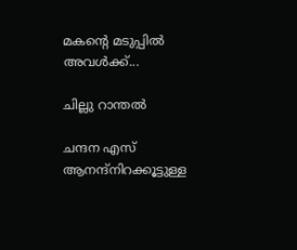മകന്റെ മടുപ്പിൽ അവൾക്ക്...

ചില്ലു റാന്തൽ

ചന്ദന എസ് ആനന്ദ്നിറക്കൂട്ടുള്ള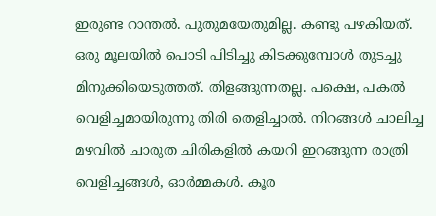ഇരുണ്ട റാന്തൽ. പുതുമയേതുമില്ല. കണ്ടു പഴകിയത്. ഒരു മൂലയിൽ പൊടി പിടിച്ചു കിടക്കുമ്പോൾ തുടച്ചു മിനുക്കിയെടുത്തത്. തിളങ്ങുന്നതല്ല. പക്ഷെ, പകൽ വെളിച്ചമായിരുന്നു തിരി തെളിച്ചാൽ. നിറങ്ങൾ ചാലിച്ച മഴവിൽ ചാരുത ചിരികളിൽ കയറി ഇറങ്ങുന്ന രാത്രി വെളിച്ചങ്ങൾ, ഓർമ്മകൾ. കൂര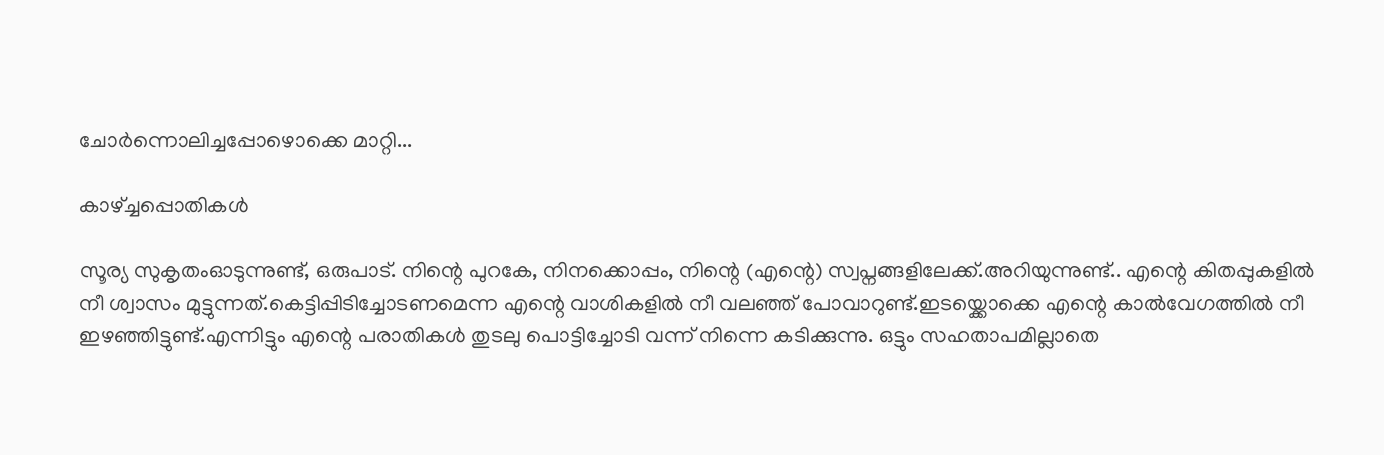ചോർന്നൊലിച്ചപ്പോഴൊക്കെ മാറ്റി...

കാഴ്ച്ചപ്പൊതികൾ

സൂര്യ സുകൃതംഓടുന്നുണ്ട്, ഒരുപാട്. നിന്റെ പുറകേ, നിനക്കൊപ്പം, നിന്റെ (എന്റെ) സ്വപ്നങ്ങളിലേക്ക്.അറിയുന്നുണ്ട്.. എന്റെ കിതപ്പുകളിൽ നീ ശ്വാസം മുട്ടുന്നത്.കെട്ടിപ്പിടിച്ചോടണമെന്ന എന്റെ വാശികളിൽ നീ വലഞ്ഞ് പോവാറുണ്ട്.ഇടയ്ക്കൊക്കെ എന്റെ കാൽവേഗത്തിൽ നീ ഇഴഞ്ഞിട്ടുണ്ട്.എന്നിട്ടും എന്റെ പരാതികൾ തുടലു പൊട്ടിച്ചോടി വന്ന് നിന്നെ കടിക്കുന്നു. ഒട്ടും സഹതാപമില്ലാതെ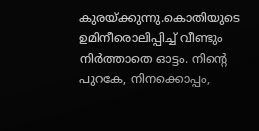കുരയ്ക്കുന്നു.കൊതിയുടെ ഉമിനീരൊലിപ്പിച്ച് വീണ്ടും നിർത്താതെ ഓട്ടം. നിന്റെ പുറകേ, നിനക്കൊപ്പം,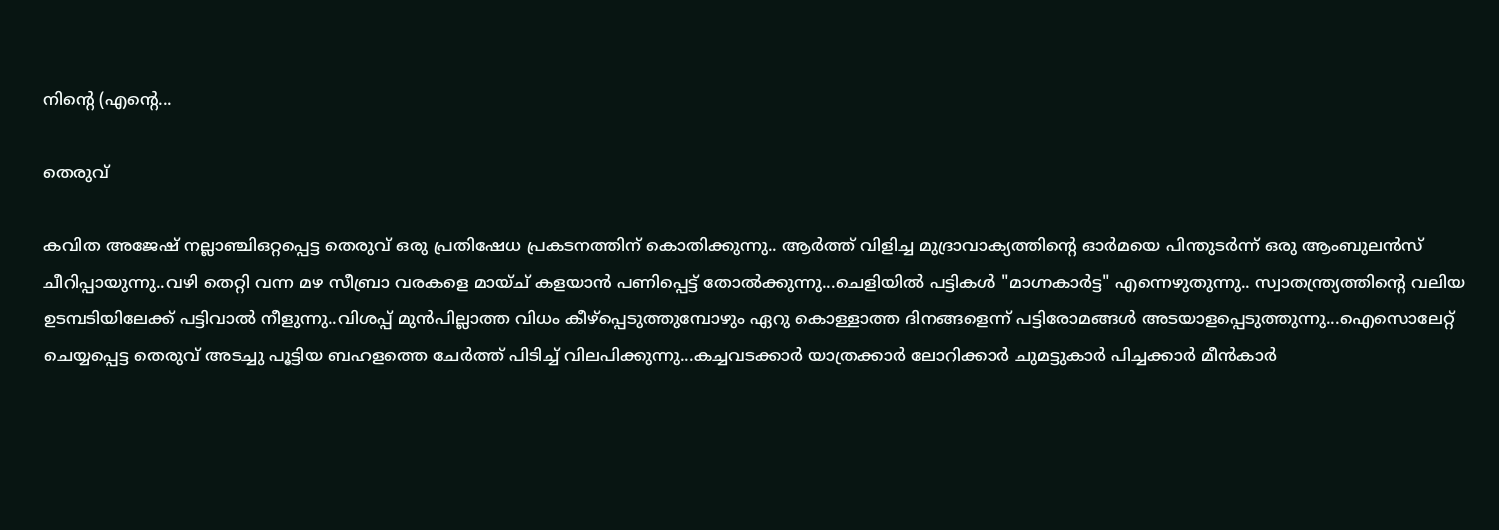നിന്റെ (എന്റെ...

തെരുവ്

കവിത അജേഷ് നല്ലാഞ്ചിഒറ്റപ്പെട്ട തെരുവ് ഒരു പ്രതിഷേധ പ്രകടനത്തിന് കൊതിക്കുന്നു.. ആർത്ത് വിളിച്ച മുദ്രാവാക്യത്തിന്റെ ഓർമയെ പിന്തുടർന്ന് ഒരു ആംബുലൻസ് ചീറിപ്പായുന്നു..വഴി തെറ്റി വന്ന മഴ സീബ്രാ വരകളെ മായ്ച് കളയാൻ പണിപ്പെട്ട് തോൽക്കുന്നു...ചെളിയിൽ പട്ടികൾ "മാഗ്നകാർട്ട" എന്നെഴുതുന്നു.. സ്വാതന്ത്ര്യത്തിന്റെ വലിയ ഉടമ്പടിയിലേക്ക് പട്ടിവാൽ നീളുന്നു..വിശപ്പ് മുൻപില്ലാത്ത വിധം കീഴ്പ്പെടുത്തുമ്പോഴും ഏറു കൊള്ളാത്ത ദിനങ്ങളെന്ന് പട്ടിരോമങ്ങൾ അടയാളപ്പെടുത്തുന്നു...ഐസൊലേറ്റ് ചെയ്യപ്പെട്ട തെരുവ് അടച്ചു പൂട്ടിയ ബഹളത്തെ ചേർത്ത് പിടിച്ച് വിലപിക്കുന്നു...കച്ചവടക്കാർ യാത്രക്കാർ ലോറിക്കാർ ചുമട്ടുകാർ പിച്ചക്കാർ മീൻകാർ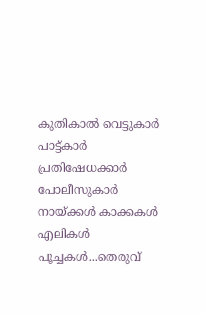കുതികാൽ വെട്ടുകാർ പാട്ട്കാർ പ്രതിഷേധക്കാർ പോലീസുകാർ നായ്ക്കൾ കാക്കകൾ എലികൾ പൂച്ചകൾ...തെരുവ്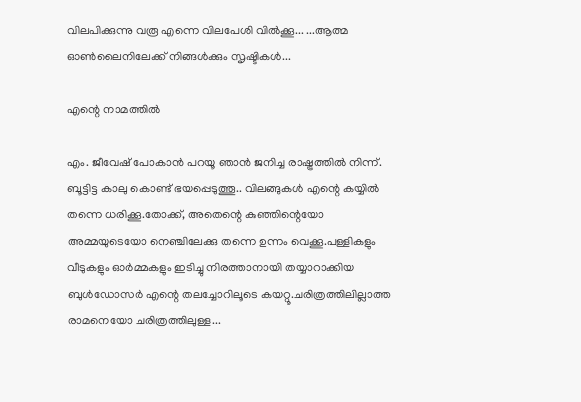വിലപിക്കുന്നു വരൂ എന്നെ വിലപേശി വിൽക്കൂ... ...ആത്മ ഓൺലൈനിലേക്ക് നിങ്ങൾക്കും സൃഷ്ടികൾ...

എന്റെ നാമത്തിൽ

എം. ജീവേഷ് പോകാൻ പറയൂ ഞാൻ ജനിച്ച രാഷ്ട്രത്തിൽ നിന്ന്. ബൂട്ടിട്ട കാലു കൊണ്ട് ഭയപ്പെടുത്തൂ.. വിലങ്ങുകൾ എന്റെ കയ്യിൽ തന്നെ ധരിക്കൂ.തോക്ക്, അതെന്റെ കുഞ്ഞിന്റെയോ അമ്മയുടെയോ നെഞ്ചിലേക്കു തന്നെ ഉന്നം വെക്കൂ.പള്ളികളും വീടുകളും ഓർമ്മകളും ഇടിച്ചു നിരത്താനായി തയ്യാറാക്കിയ ബുൾഡോസർ എന്റെ തലച്ചോറിലൂടെ കയറ്റൂ.ചരിത്രത്തിലില്ലാത്ത രാമനെയോ ചരിത്രത്തിലുള്ള...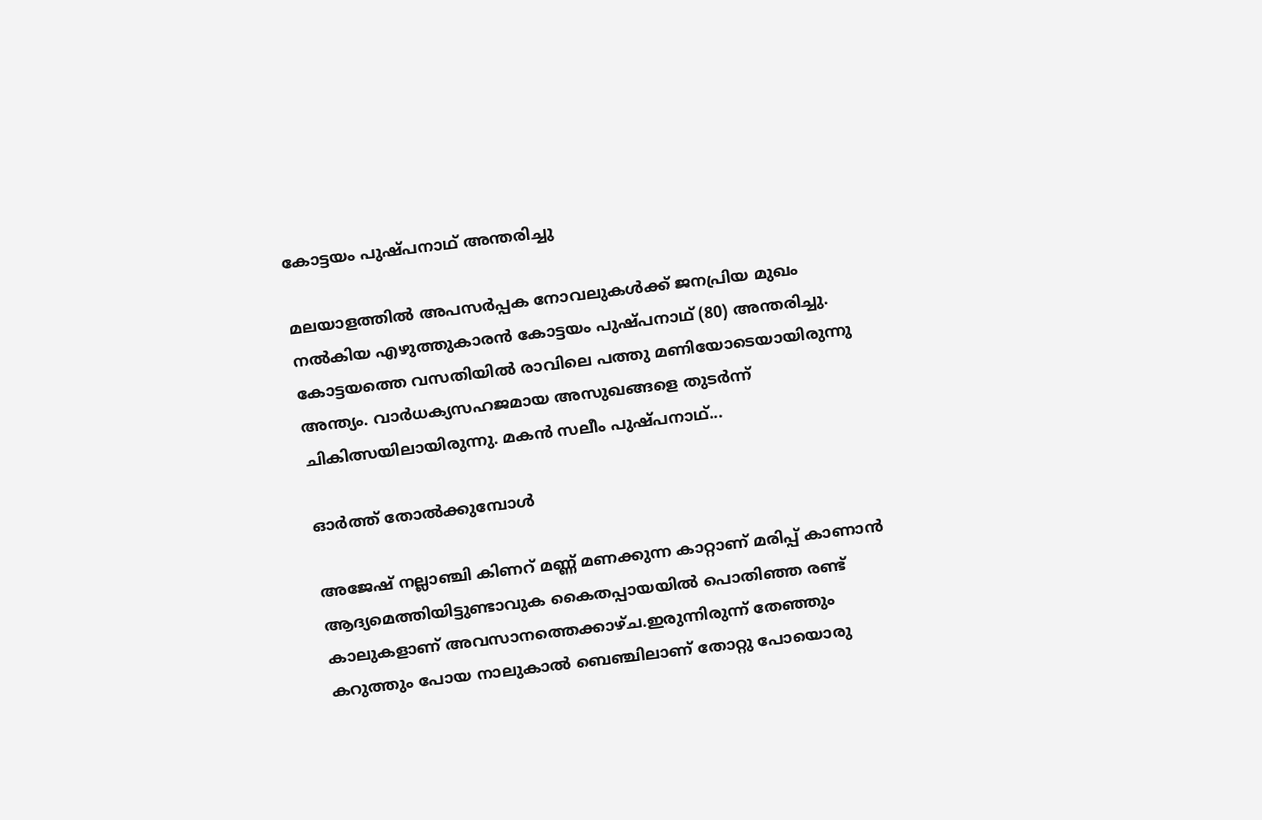കോട്ടയം പുഷ്പനാഥ് അന്തരിച്ചു

മലയാളത്തില്‍ അപസര്‍പ്പക നോവലുകള്‍ക്ക് ജനപ്രിയ മുഖം നല്‍കിയ എഴുത്തുകാരന്‍ കോട്ടയം പുഷ്പനാഥ് (80) അന്തരിച്ചു. കോട്ടയത്തെ വസതിയില്‍ രാവിലെ പത്തു മണിയോടെയായിരുന്നു അന്ത്യം. വാര്‍ധക്യസഹജമായ അസുഖങ്ങളെ തുടര്‍ന്ന് ചികിത്സയിലായിരുന്നു. മകന്‍ സലീം പുഷ്പനാഥ്...

ഓർത്ത് തോൽക്കുമ്പോൾ

അജേഷ് നല്ലാഞ്ചി കിണറ് മണ്ണ് മണക്കുന്ന കാറ്റാണ് മരിപ്പ് കാണാൻ ആദ്യമെത്തിയിട്ടുണ്ടാവുക കൈതപ്പായയിൽ പൊതിഞ്ഞ രണ്ട് കാലുകളാണ് അവസാനത്തെക്കാഴ്ച.ഇരുന്നിരുന്ന് തേഞ്ഞും കറുത്തും പോയ നാലുകാൽ ബെഞ്ചിലാണ് തോറ്റു പോയൊരു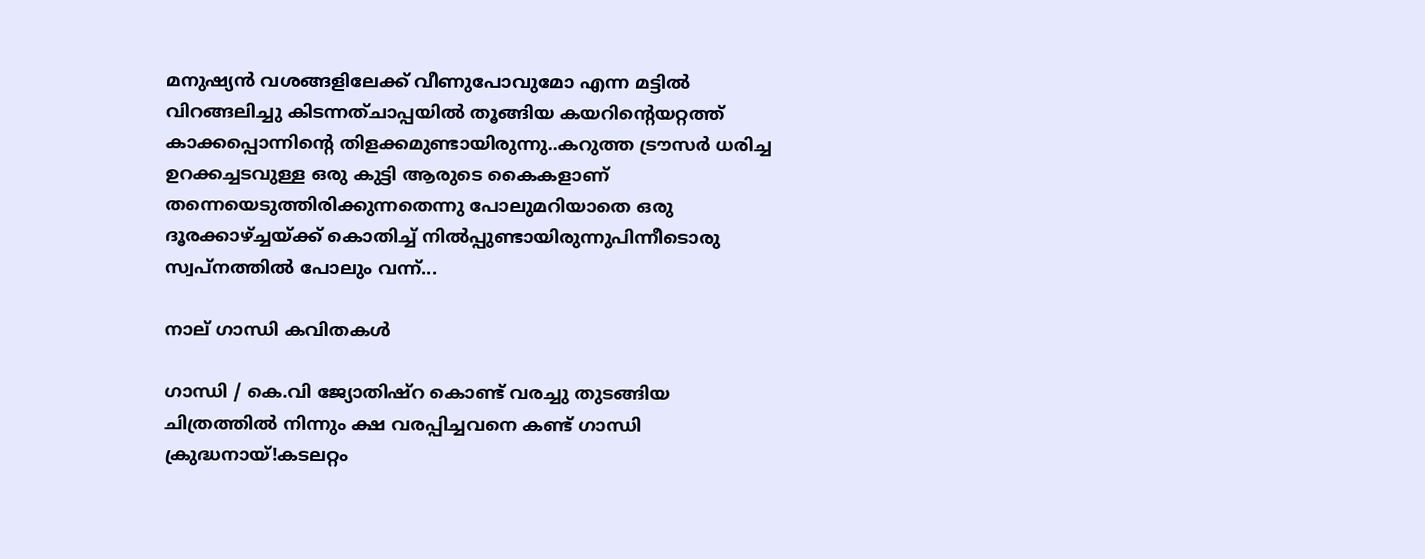മനുഷ്യൻ വശങ്ങളിലേക്ക് വീണുപോവുമോ എന്ന മട്ടിൽ വിറങ്ങലിച്ചു കിടന്നത്ചാപ്പയിൽ തൂങ്ങിയ കയറിന്റെയറ്റത്ത് കാക്കപ്പൊന്നിന്റെ തിളക്കമുണ്ടായിരുന്നു..കറുത്ത ട്രൗസർ ധരിച്ച ഉറക്കച്ചടവുള്ള ഒരു കുട്ടി ആരുടെ കൈകളാണ് തന്നെയെടുത്തിരിക്കുന്നതെന്നു പോലുമറിയാതെ ഒരു ദൂരക്കാഴ്ച്ചയ്ക്ക് കൊതിച്ച് നിൽപ്പുണ്ടായിരുന്നുപിന്നീടൊരു സ്വപ്നത്തിൽ പോലും വന്ന്...

നാല് ഗാന്ധി കവിതകൾ

ഗാന്ധി / കെ.വി ജ്യോതിഷ്റ കൊണ്ട് വരച്ചു തുടങ്ങിയ ചിത്രത്തിൽ നിന്നും ക്ഷ വരപ്പിച്ചവനെ കണ്ട് ഗാന്ധി ക്രുദ്ധനായ്!കടലറ്റം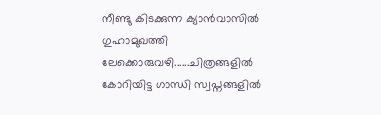നീണ്ടു കിടക്കുന്ന ക്യാൻവാസിൽ ഗുഹാമുഖത്തി ലേക്കൊരുവഴി......ചിത്രങ്ങളിൽ കോറിയിട്ട ഗാന്ധി സ്വപ്നങ്ങളിൽ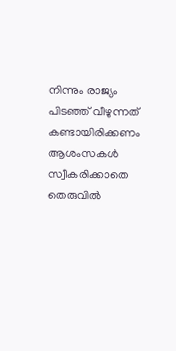നിന്നും രാജ്യം പിടഞ്ഞ് വീഴുന്നത് കണ്ടായിരിക്കണം ആശംസകൾ സ്വീകരിക്കാതെ തെരുവിൽ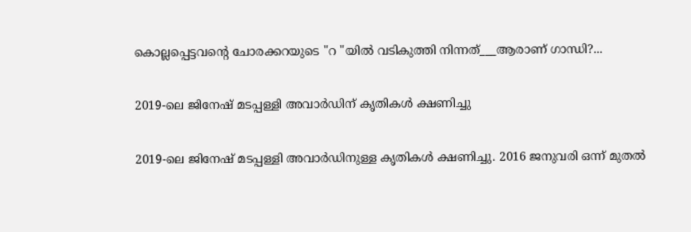കൊല്ലപ്പെട്ടവന്റെ ചോരക്കറയുടെ "റ "യിൽ വടികുത്തി നിന്നത്___ആരാണ് ഗാന്ധി?...

2019-ലെ ജിനേഷ് മടപ്പള്ളി അവാര്‍ഡിന് കൃതികള്‍ ക്ഷണിച്ചു

2019-ലെ ജിനേഷ് മടപ്പള്ളി അവാര്‍ഡിനുള്ള കൃതികള്‍ ക്ഷണിച്ചു. 2016 ജനുവരി ഒന്ന് മുതല്‍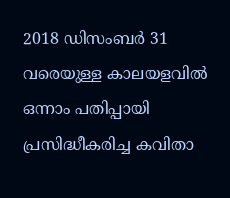2018 ഡിസംബര്‍ 31 വരെയുള്ള കാലയളവില്‍ ഒന്നാം പതിപ്പായി പ്രസിദ്ധീകരിച്ച കവിതാ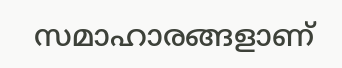സമാഹാരങ്ങളാണ്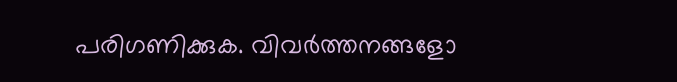പരിഗണിക്കുക. വിവര്‍ത്തനങ്ങളോ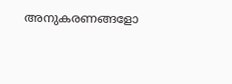അനുകരണങ്ങളോ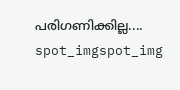പരിഗണിക്കില്ല....
spot_imgspot_img